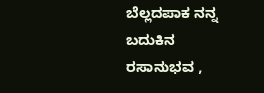ಬೆಲ್ಲದಪಾಕ ನನ್ನ ಬದುಕಿನ ರಸಾನುಭವ ,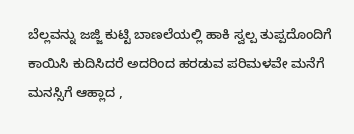ಬೆಲ್ಲವನ್ನು ಜಜ್ಜಿ ಕುಟ್ಟಿ ಬಾಣಲೆಯಲ್ಲಿ ಹಾಕಿ ಸ್ವಲ್ಪ ತುಪ್ಪದೊಂದಿಗೆ ಕಾಯಿಸಿ ಕುದಿಸಿದರೆ ಅದರಿಂದ ಹರಡುವ ಪರಿಮಳವೇ ಮನೆಗೆ ಮನಸ್ಸಿಗೆ ಆಹ್ಲಾದ ,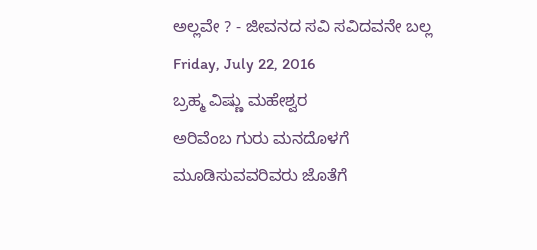ಅಲ್ಲವೇ ? - ಜೀವನದ ಸವಿ ಸವಿದವನೇ ಬಲ್ಲ
Friday, July 22, 2016
ಬ್ರಹ್ಮ ವಿಷ್ಣು ಮಹೇಶ್ವರ
ಅರಿವೆಂಬ ಗುರು ಮನದೊಳಗೆ
ಮೂಡಿಸುವವರಿವರು ಜೊತೆಗೆ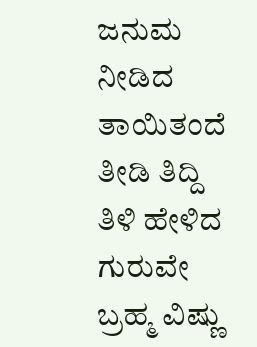ಜನುಮ ನೀಡಿದ ತಾಯಿತಂದೆ
ತೀಡಿ ತಿದ್ದಿ ತಿಳಿ ಹೇಳಿದ ಗುರುವೇ
ಬ್ರಹ್ಮ ವಿಷ್ಣು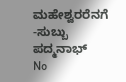ಮಹೇಶ್ವರರೆನಗೆ
-ಸುಬ್ಬು ಪದ್ಮನಾಭ್
No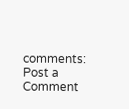comments:
Post a Comment